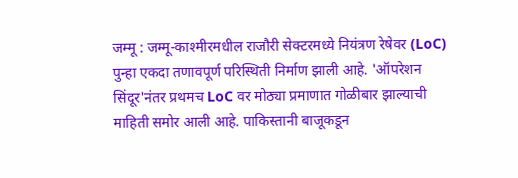जम्मू : जम्मू-काश्मीरमधील राजौरी सेक्टरमध्ये नियंत्रण रेषेवर (LoC) पुन्हा एकदा तणावपूर्ण परिस्थिती निर्माण झाली आहे. 'ऑपरेशन सिंदूर'नंतर प्रथमच LoC वर मोठ्या प्रमाणात गोळीबार झाल्याची माहिती समोर आली आहे. पाकिस्तानी बाजूकडून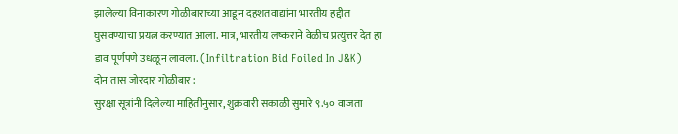झालेल्या विनाकारण गोळीबाराच्या आडून दहशतवाद्यांना भारतीय हद्दीत घुसवण्याचा प्रयत्न करण्यात आला. मात्र, भारतीय लष्कराने वेळीच प्रत्युत्तर देत हा डाव पूर्णपणे उधळून लावला. (Infiltration Bid Foiled In J&K)
दोन तास जोरदार गोळीबार :
सुरक्षा सूत्रांनी दिलेल्या माहितीनुसार, शुक्रवारी सकाळी सुमारे ९.५० वाजता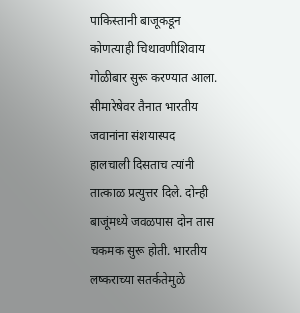पाकिस्तानी बाजूकडून कोणत्याही चिथावणीशिवाय गोळीबार सुरू करण्यात आला. सीमारेषेवर तैनात भारतीय जवानांना संशयास्पद हालचाली दिसताच त्यांनी तात्काळ प्रत्युत्तर दिले. दोन्ही बाजूंमध्ये जवळपास दोन तास चकमक सुरू होती. भारतीय लष्कराच्या सतर्कतेमुळे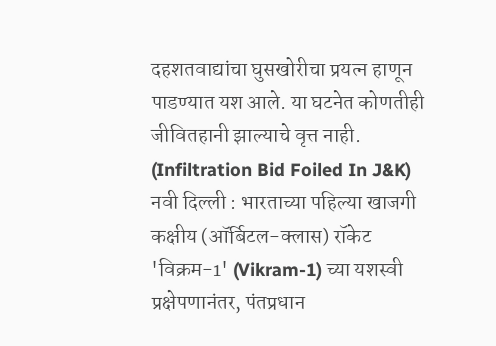दहशतवाद्यांचा घुसखोरीचा प्रयत्न हाणून पाडण्यात यश आले. या घटनेत कोणतीही जीवितहानी झाल्याचे वृत्त नाही. (Infiltration Bid Foiled In J&K)
नवी दिल्ली : भारताच्या पहिल्या खाजगी कक्षीय (ऑर्बिटल-क्लास) रॉकेट 'विक्रम-1' (Vikram-1) च्या यशस्वी प्रक्षेपणानंतर, पंतप्रधान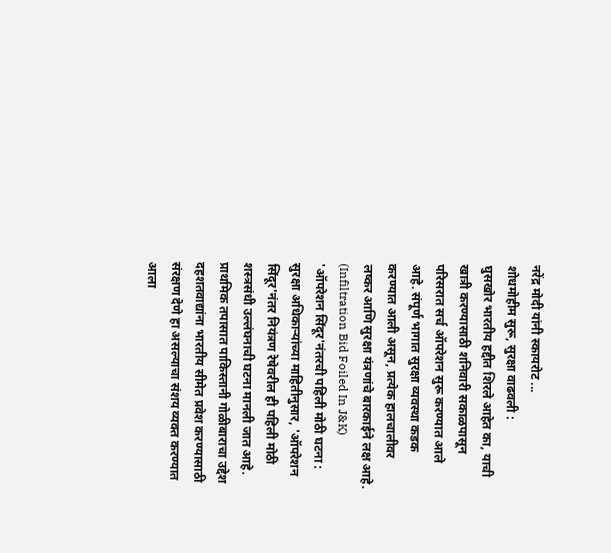नरेंद्र मोदी यांनी स्कायरोट ...
शोधमोहीम सुरू, सुरक्षा वाढवली :
घुसखोर भारतीय हद्दीत शिरले आहेत का, याची खात्री करण्यासाठी शनिवारी सकाळपासून परिसरात सर्च ऑपरेशन सुरू करण्यात आले आहे. संपूर्ण भागात सुरक्षा व्यवस्था कडक करण्यात आली असून, प्रत्येक हालचालीवर लष्कर आणि सुरक्षा यंत्रणांचे बारकाईने लक्ष आहे. (Infiltration Bid Foiled In J&K)
'ऑपरेशन सिंदूर'नंतरची पहिली मोठी घटना :
सुरक्षा अधिकाऱ्यांच्या माहितीनुसार, 'ऑपरेशन सिंदूर'नंतर नियंत्रण रेषेवरील ही पहिली मोठी शस्त्रसंधी उल्लंघनाची घटना मानली जात आहे. प्राथमिक तपासात पाकिस्तानी गोळीबाराचा उद्देश दहशतवाद्यांना भारतीय सीमेत प्रवेश करण्यासाठी संरक्षण देणे हा असल्याचा संशय व्यक्त करण्यात आला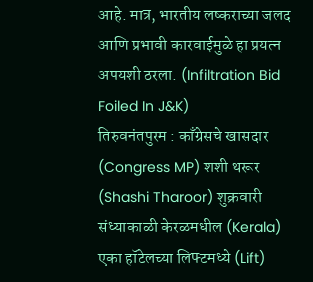आहे. मात्र, भारतीय लष्कराच्या जलद आणि प्रभावी कारवाईमुळे हा प्रयत्न अपयशी ठरला. (Infiltration Bid Foiled In J&K)
तिरुवनंतपुरम : काँग्रेसचे खासदार (Congress MP) शशी थरूर (Shashi Tharoor) शुक्रवारी संध्याकाळी केरळमधील (Kerala) एका हॉटेलच्या लिफ्टमध्ये (Lift)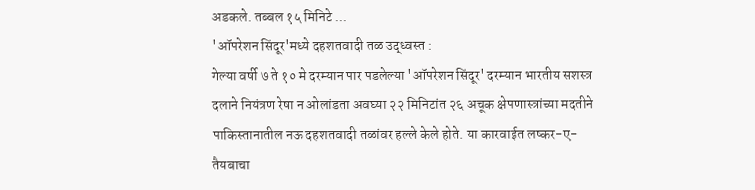अडकले. तब्बल १५ मिनिटे ...
'ऑपरेशन सिंदूर'मध्ये दहशतवादी तळ उद्ध्वस्त :
गेल्या वर्षी ७ ते १० मे दरम्यान पार पडलेल्या 'ऑपरेशन सिंदूर' दरम्यान भारतीय सशस्त्र दलाने नियंत्रण रेषा न ओलांडता अवघ्या २२ मिनिटांत २६ अचूक क्षेपणास्त्रांच्या मदतीने पाकिस्तानातील नऊ दहशतवादी तळांवर हल्ले केले होते. या कारवाईत लष्कर-ए-तैयबाचा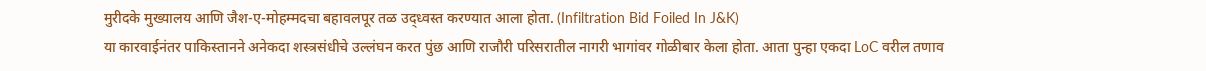मुरीदके मुख्यालय आणि जैश-ए-मोहम्मदचा बहावलपूर तळ उद्ध्वस्त करण्यात आला होता. (Infiltration Bid Foiled In J&K)
या कारवाईनंतर पाकिस्तानने अनेकदा शस्त्रसंधीचे उल्लंघन करत पुंछ आणि राजौरी परिसरातील नागरी भागांवर गोळीबार केला होता. आता पुन्हा एकदा LoC वरील तणाव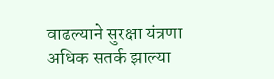वाढल्याने सुरक्षा यंत्रणा अधिक सतर्क झाल्या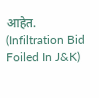आहेत. (Infiltration Bid Foiled In J&K)